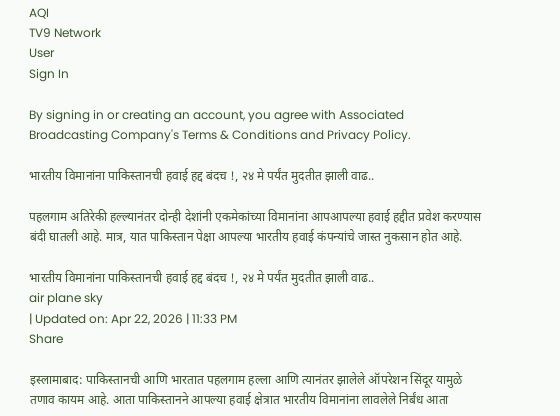AQI
TV9 Network
User
Sign In

By signing in or creating an account, you agree with Associated Broadcasting Company's Terms & Conditions and Privacy Policy.

भारतीय विमानांना पाकिस्तानची हवाई हद्द बंदच !, २४ मे पर्यंत मुदतीत झाली वाढ..

पहलगाम अतिरेकी हल्ल्यानंतर दोन्ही देशांनी एकमेकांच्या विमानांना आपआपल्या हवाई हद्दीत प्रवेश करण्यास बंदी घातली आहे. मात्र, यात पाकिस्तान पेक्षा आपल्या भारतीय हवाई कंपन्यांचे जास्त नुकसान होत आहे.

भारतीय विमानांना पाकिस्तानची हवाई हद्द बंदच !, २४ मे पर्यंत मुदतीत झाली वाढ..
air plane sky
| Updated on: Apr 22, 2026 | 11:33 PM
Share

इस्लामाबाद: पाकिस्तानची आणि भारतात पहलगाम हल्ला आणि त्यानंतर झालेले ऑपरेशन सिंदूर यामुळे तणाव कायम आहे. आता पाकिस्तानने आपल्या हवाई क्षेत्रात भारतीय विमानांना लावलेले निर्बंध आता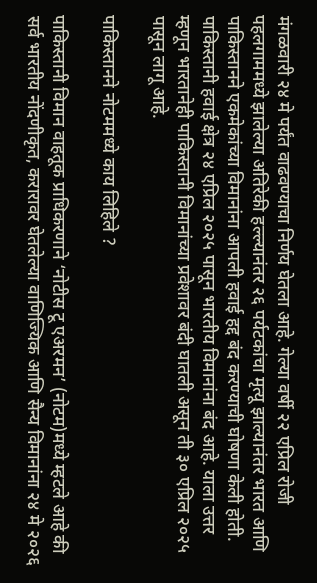मंगळवारी २४ मे पर्यंत वाढवण्याचा निर्णय घेतला आहे. गेल्या वर्षी २२ एप्रिल रोजी पहलगाममध्ये झालेल्या अतिरेकी हल्ल्यानंतर २६ पर्यटकांचा मृत्यू झाल्यानंतर भारत आणि पाकिस्तानने एकमेकांच्या विमानांना आपली हवाई हद्द बंद करण्याची घोषणा केली होती. पाकिस्तानी हवाई क्षेत्र २४ एप्रिल २०२५ पासून भारतीय विमानांना बंद आहे. याला उत्तर म्हणून भारतानेही पाकिस्तानी विमानांच्या प्रवेशावर बंदी घातली असून ती ३० एप्रिल २०२५ पासून लागू आहे.

पाकिस्तानने नोटममध्ये काय लिहिले ?

पाकिस्तानी विमान वाहतूक प्राधिकरणाने ‘नोटीस टू एअरमन’ (नोटम)मध्ये म्हटले आहे की सर्व भारतीय नोंदणीकृत, करारावर घेतलेल्या वाणिज्यिक आणि सैन्य विमानांना २४ मे २०२६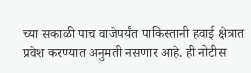च्या सकाळी पाच वाजेपर्यंत पाकिस्तानी हवाई क्षेत्रात प्रवेश करण्यात अनुमती नसणार आहे. ही नोटीस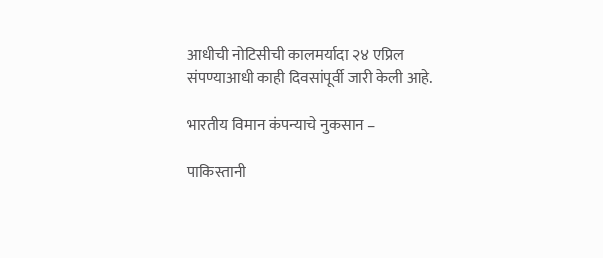आधीची नोटिसीची कालमर्यादा २४ एप्रिल संपण्याआधी काही दिवसांपूर्वी जारी केली आहे.

भारतीय विमान कंपन्याचे नुकसान –

पाकिस्तानी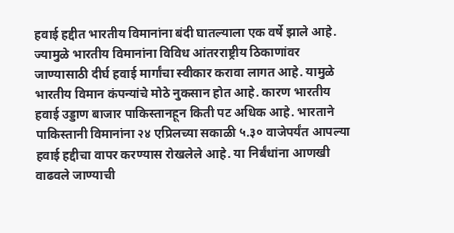हवाई हद्दीत भारतीय विमानांना बंदी घातल्याला एक वर्षे झाले आहे. ज्यामुळे भारतीय विमानांना विविध आंतरराष्ट्रीय ठिकाणांवर जाण्यासाठी दीर्घ हवाई मार्गांचा स्वीकार करावा लागत आहे. यामुळे भारतीय विमान कंपन्यांचे मोठे नुकसान होत आहे. कारण भारतीय हवाई उड्डाण बाजार पाकिस्तानहून किती पट अधिक आहे. भारताने पाकिस्तानी विमानांना २४ एप्रिलच्या सकाळी ५.३० वाजेपर्यंत आपल्या हवाई हद्दीचा वापर करण्यास रोखलेले आहे. या निर्बंधांना आणखी वाढवले जाण्याची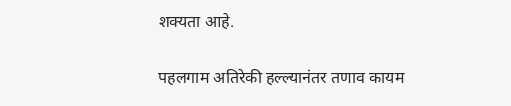शक्यता आहे.

पहलगाम अतिरेकी हल्ल्यानंतर तणाव कायम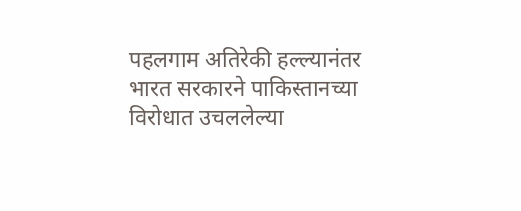पहलगाम अतिरेकी हल्ल्यानंतर भारत सरकारने पाकिस्तानच्या विरोधात उचललेल्या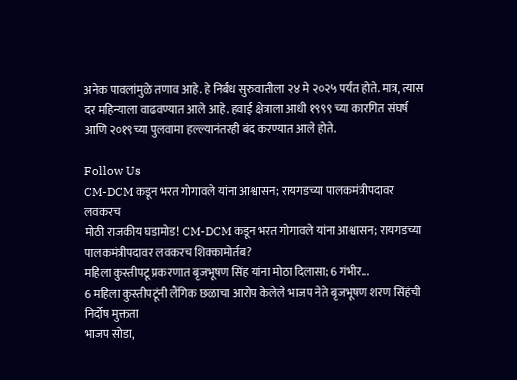अनेक पावलांमुळे तणाव आहे. हे निर्बंध सुरुवातीला २४ मे २०२५ पर्यंत होते. मात्र, त्यास दर महिन्याला वाढवण्यात आले आहे. हवाई क्षेत्राला आधी १९९९ च्या कारगित संघर्ष आणि २०१९च्या पुलवामा हल्ल्यानंतरही बंद करण्यात आले होते.

Follow Us
CM-DCM कडून भरत गोगावले यांना आश्वासन; रायगडच्या पालकमंत्रीपदावर लवकरच
मोठी राजकीय घडामोड! CM-DCM कडून भरत गोगावले यांना आश्वासन; रायगडच्या पालकमंत्रीपदावर लवकरच शिक्कामोर्तब?
महिला कुस्तीपटू प्रकरणात बृजभूषण सिंह यांना मोठा दिलासा; 6 गंभीर...
6 महिला कुस्तीपटूंनी लैंगिक छळाचा आरोप केलेले भाजप नेते बृजभूषण शरण सिंहंची निर्दोष मुक्तता
भाजप सोडा,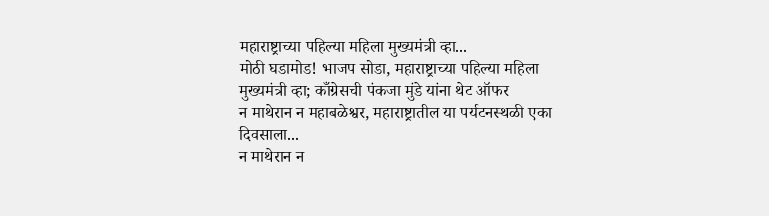महाराष्ट्राच्या पहिल्या महिला मुख्यमंत्री व्हा...
मोठी घडामोड! भाजप सोडा, महाराष्ट्राच्या पहिल्या महिला मुख्यमंत्री व्हा; काँग्रेसची पंकजा मुंडे यांना थेट ऑफर
न माथेरान न महाबळेश्वर, महाराष्ट्रातील या पर्यटनस्थळी एका दिवसाला...
न माथेरान न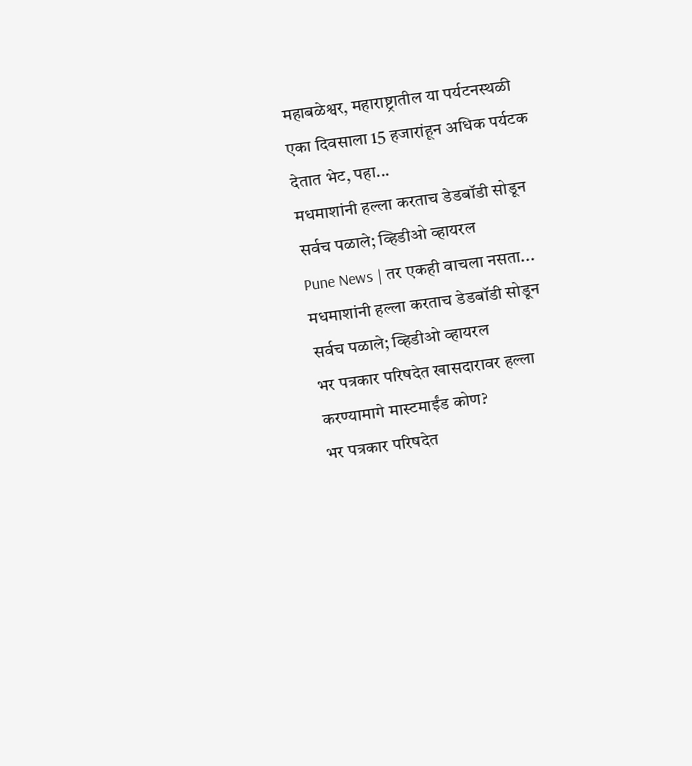महाबळेश्वर, महाराष्ट्रातील या पर्यटनस्थळी एका दिवसाला 15 हजारांहून अधिक पर्यटक देतात भेट, पहा...
मधमाशांनी हल्ला करताच डेडबॉडी सोडून सर्वच पळाले; व्हिडीओ व्हायरल
Pune News | तर एकही वाचला नसता... मधमाशांनी हल्ला करताच डेडबॉडी सोडून सर्वच पळाले; व्हिडीओ व्हायरल
भर पत्रकार परिषदेत खासदारावर हल्ला करण्यामागे मास्टमाईंड कोण?
भर पत्रकार परिषदेत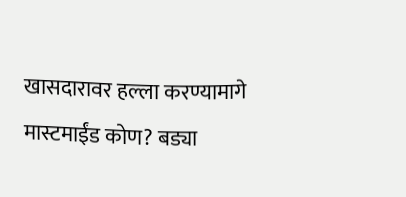खासदारावर हल्ला करण्यामागे मास्टमाईंड कोण? बड्या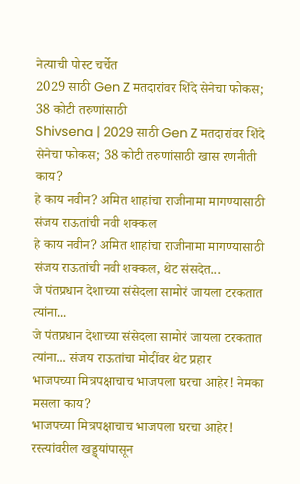नेत्याची पोस्ट चर्चेत
2029 साठी Gen Z मतदारांवर शिंदे सेनेचा फोकस; 38 कोटी तरुणांसाठी
Shivsena | 2029 साठी Gen Z मतदारांवर शिंदे सेनेचा फोकस; 38 कोटी तरुणांसाठी खास रणनीती काय?
हे काय नवीन? अमित शाहांचा राजीनामा मागण्यासाठी संजय राऊतांची नवी शक्कल
हे काय नवीन? अमित शाहांचा राजीनामा मागण्यासाठी संजय राऊतांची नवी शक्कल, थेट संसदेत...
जे पंतप्रधान देशाच्या संसेदला सामोरं जायला टरकतात त्यांना...
जे पंतप्रधान देशाच्या संसेदला सामोरं जायला टरकतात त्यांना... संजय राऊतांचा मोदींवर थेट प्रहार
भाजपच्या मित्रपक्षाचाच भाजपला घरचा आहेर! नेमका मसला काय?
भाजपच्या मित्रपक्षाचाच भाजपला घरचा आहेर! रस्त्यांवरील खड्ड्यांपासून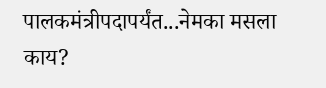पालकमंत्रीपदापर्यंत...नेमका मसला काय?